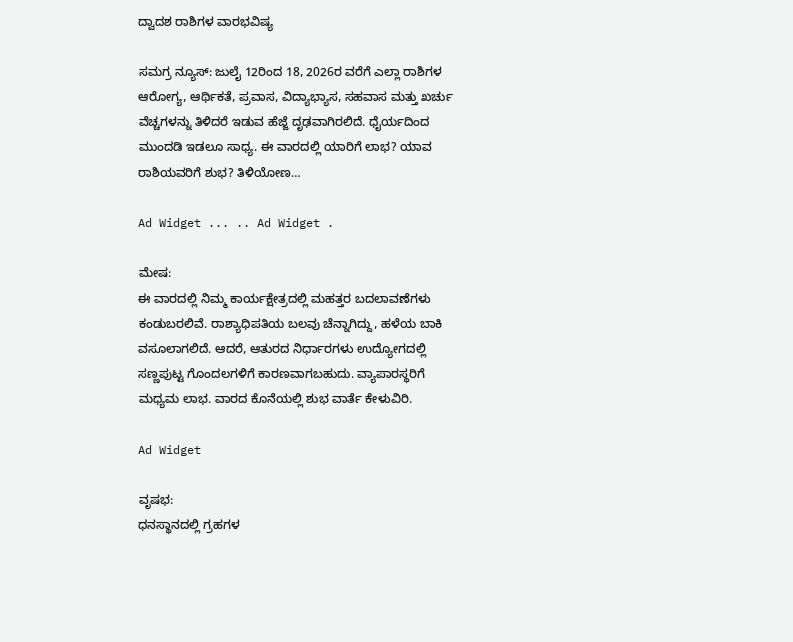ದ್ವಾದಶ ರಾಶಿಗಳ ವಾರಭವಿಷ್ಯ

ಸಮಗ್ರ ನ್ಯೂಸ್: ಜುಲೈ 12ರಿಂದ 18, 2026ರ ವರೆಗೆ ಎಲ್ಲಾ ರಾಶಿಗಳ ಆರೋಗ್ಯ, ಆರ್ಥಿಕತೆ, ಪ್ರವಾಸ, ವಿದ್ಯಾಭ್ಯಾಸ, ಸಹವಾಸ ಮತ್ತು ಖರ್ಚು ವೆಚ್ಚಗಳನ್ನು ತಿಳಿದರೆ ಇಡುವ ಹೆಜ್ಜೆ ದೃಢವಾಗಿರಲಿದೆ. ಧೈರ್ಯದಿಂದ ಮುಂದಡಿ ಇಡಲೂ ಸಾಧ್ಯ. ಈ ವಾರದಲ್ಲಿ ಯಾರಿಗೆ ಲಾಭ? ಯಾವ‌ ರಾಶಿಯವರಿಗೆ ಶುಭ? ತಿಳಿಯೋಣ…

Ad Widget ... .. Ad Widget .

ಮೇಷ:
ಈ ವಾರದಲ್ಲಿ ನಿಮ್ಮ ಕಾರ್ಯಕ್ಷೇತ್ರದಲ್ಲಿ ಮಹತ್ತರ ಬದಲಾವಣೆಗಳು ಕಂಡುಬರಲಿವೆ. ರಾಶ್ಯಾಧಿಪತಿಯ ಬಲವು ಚೆನ್ನಾಗಿದ್ದು, ಹಳೆಯ ಬಾಕಿ ವಸೂಲಾಗಲಿದೆ. ಆದರೆ, ಆತುರದ ನಿರ್ಧಾರಗಳು ಉದ್ಯೋಗದಲ್ಲಿ ಸಣ್ಣಪುಟ್ಟ ಗೊಂದಲಗಳಿಗೆ ಕಾರಣವಾಗಬಹುದು. ವ್ಯಾಪಾರಸ್ಥರಿಗೆ ಮಧ್ಯಮ ಲಾಭ. ವಾರದ ಕೊನೆಯಲ್ಲಿ ಶುಭ ವಾರ್ತೆ ಕೇಳುವಿರಿ.

Ad Widget

ವೃಷಭ:
ಧನಸ್ಥಾನದಲ್ಲಿ ಗ್ರಹಗಳ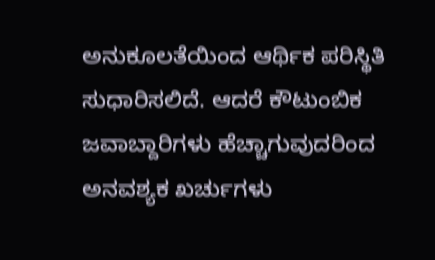ಅನುಕೂಲತೆಯಿಂದ ಆರ್ಥಿಕ ಪರಿಸ್ಥಿತಿ ಸುಧಾರಿಸಲಿದೆ. ಆದರೆ ಕೌಟುಂಬಿಕ ಜವಾಬ್ದಾರಿಗಳು ಹೆಚ್ಚಾಗುವುದರಿಂದ ಅನವಶ್ಯಕ ಖರ್ಚುಗಳು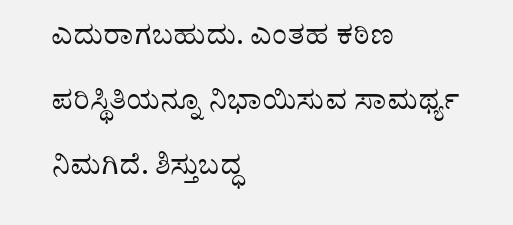ಎದುರಾಗಬಹುದು. ಎಂತಹ ಕಠಿಣ ಪರಿಸ್ಥಿತಿಯನ್ನೂ ನಿಭಾಯಿಸುವ ಸಾಮರ್ಥ್ಯ ನಿಮಗಿದೆ. ಶಿಸ್ತುಬದ್ಧ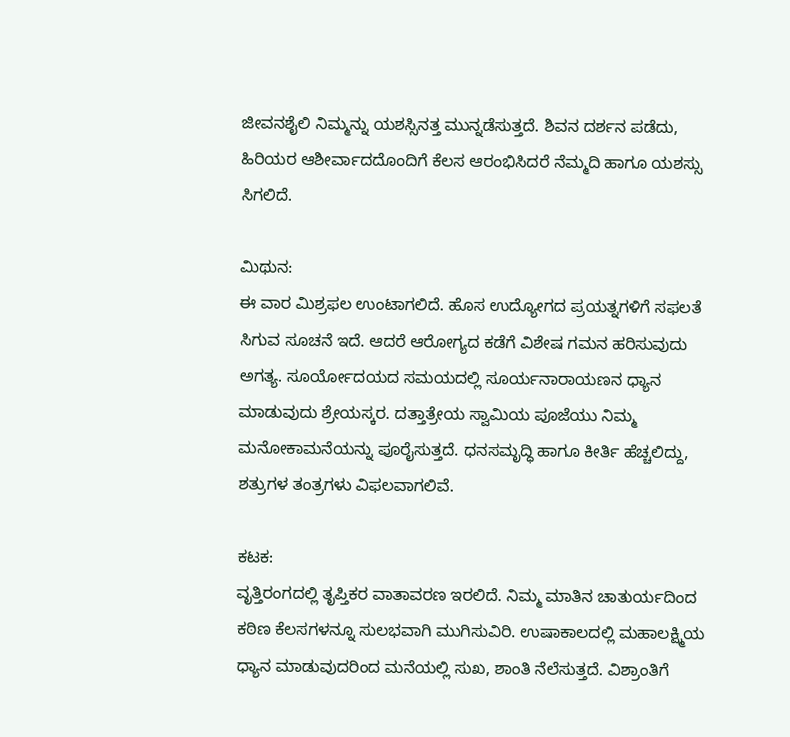ಜೀವನಶೈಲಿ ನಿಮ್ಮನ್ನು ಯಶಸ್ಸಿನತ್ತ ಮುನ್ನಡೆಸುತ್ತದೆ. ಶಿವನ ದರ್ಶನ ಪಡೆದು, ಹಿರಿಯರ ಆಶೀರ್ವಾದದೊಂದಿಗೆ ಕೆಲಸ ಆರಂಭಿಸಿದರೆ ನೆಮ್ಮದಿ ಹಾಗೂ ಯಶಸ್ಸು ಸಿಗಲಿದೆ.

ಮಿಥುನ:
ಈ ವಾರ ಮಿಶ್ರಫಲ ಉಂಟಾಗಲಿದೆ. ಹೊಸ ಉದ್ಯೋಗದ ಪ್ರಯತ್ನಗಳಿಗೆ ಸಫಲತೆ ಸಿಗುವ ಸೂಚನೆ ಇದೆ. ಆದರೆ ಆರೋಗ್ಯದ ಕಡೆಗೆ ವಿಶೇಷ ಗಮನ ಹರಿಸುವುದು ಅಗತ್ಯ. ಸೂರ್ಯೋದಯದ ಸಮಯದಲ್ಲಿ ಸೂರ್ಯನಾರಾಯಣನ ಧ್ಯಾನ ಮಾಡುವುದು ಶ್ರೇಯಸ್ಕರ. ದತ್ತಾತ್ರೇಯ ಸ್ವಾಮಿಯ ಪೂಜೆಯು ನಿಮ್ಮ ಮನೋಕಾಮನೆಯನ್ನು ಪೂರೈಸುತ್ತದೆ. ಧನಸಮೃದ್ಧಿ ಹಾಗೂ ಕೀರ್ತಿ ಹೆಚ್ಚಲಿದ್ದು, ಶತ್ರುಗಳ ತಂತ್ರಗಳು ವಿಫಲವಾಗಲಿವೆ.

ಕಟಕ:
ವೃತ್ತಿರಂಗದಲ್ಲಿ ತೃಪ್ತಿಕರ ವಾತಾವರಣ ಇರಲಿದೆ. ನಿಮ್ಮ ಮಾತಿನ ಚಾತುರ್ಯದಿಂದ ಕಠಿಣ ಕೆಲಸಗಳನ್ನೂ ಸುಲಭವಾಗಿ ಮುಗಿಸುವಿರಿ. ಉಷಾಕಾಲದಲ್ಲಿ ಮಹಾಲಕ್ಷ್ಮಿಯ ಧ್ಯಾನ ಮಾಡುವುದರಿಂದ ಮನೆಯಲ್ಲಿ ಸುಖ, ಶಾಂತಿ ನೆಲೆಸುತ್ತದೆ. ವಿಶ್ರಾಂತಿಗೆ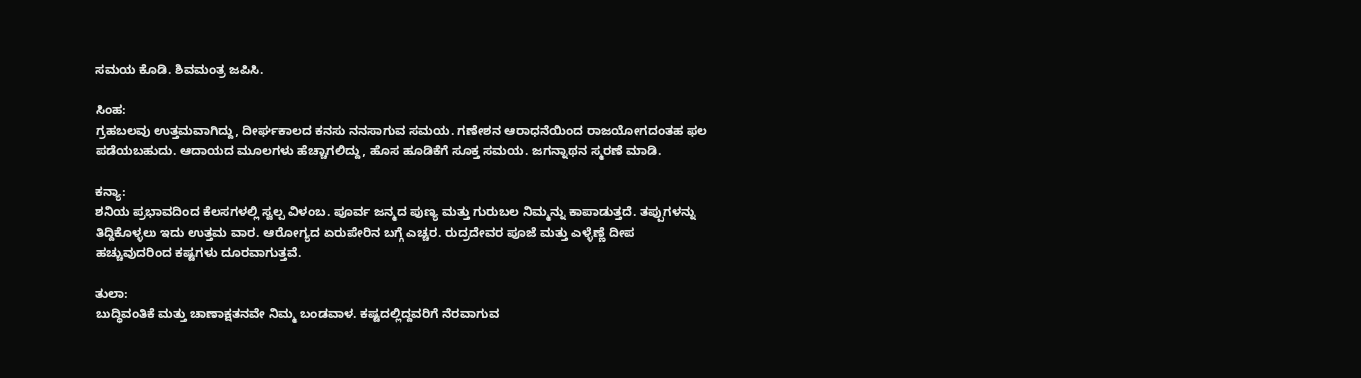ಸಮಯ ಕೊಡಿ. ಶಿವಮಂತ್ರ ಜಪಿಸಿ.

ಸಿಂಹ:
ಗ್ರಹಬಲವು ಉತ್ತಮವಾಗಿದ್ದು, ದೀರ್ಘಕಾಲದ ಕನಸು ನನಸಾಗುವ ಸಮಯ. ಗಣೇಶನ ಆರಾಧನೆಯಿಂದ ರಾಜಯೋಗದಂತಹ ಫಲ ಪಡೆಯಬಹುದು. ಆದಾಯದ ಮೂಲಗಳು ಹೆಚ್ಚಾಗಲಿದ್ದು, ಹೊಸ ಹೂಡಿಕೆಗೆ ಸೂಕ್ತ ಸಮಯ. ಜಗನ್ನಾಥನ ಸ್ಮರಣೆ ಮಾಡಿ.

ಕನ್ಯಾ:
ಶನಿಯ ಪ್ರಭಾವದಿಂದ ಕೆಲಸಗಳಲ್ಲಿ ಸ್ವಲ್ಪ ವಿಳಂಬ. ಪೂರ್ವ ಜನ್ಮದ ಪುಣ್ಯ ಮತ್ತು ಗುರುಬಲ ನಿಮ್ಮನ್ನು ಕಾಪಾಡುತ್ತದೆ. ತಪ್ಪುಗಳನ್ನು ತಿದ್ದಿಕೊಳ್ಳಲು ಇದು ಉತ್ತಮ ವಾರ. ಆರೋಗ್ಯದ ಏರುಪೇರಿನ ಬಗ್ಗೆ ಎಚ್ಚರ. ರುದ್ರದೇವರ ಪೂಜೆ ಮತ್ತು ಎಳ್ಳೆಣ್ಣೆ ದೀಪ ಹಚ್ಚುವುದರಿಂದ ಕಷ್ಟಗಳು ದೂರವಾಗುತ್ತವೆ.

ತುಲಾ:
ಬುದ್ಧಿವಂತಿಕೆ ಮತ್ತು ಚಾಣಾಕ್ಷತನವೇ ನಿಮ್ಮ ಬಂಡವಾಳ. ಕಷ್ಟದಲ್ಲಿದ್ದವರಿಗೆ ನೆರವಾಗುವ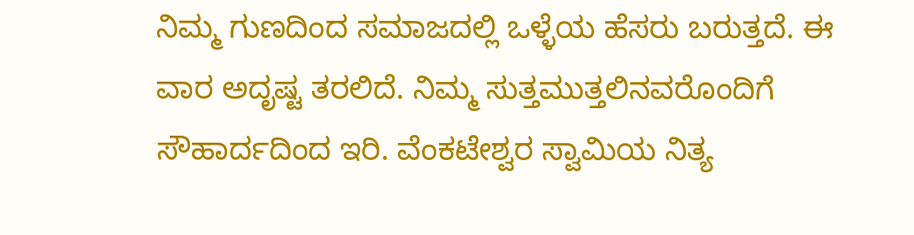ನಿಮ್ಮ ಗುಣದಿಂದ ಸಮಾಜದಲ್ಲಿ ಒಳ್ಳೆಯ ಹೆಸರು ಬರುತ್ತದೆ. ಈ ವಾರ ಅದೃಷ್ಟ ತರಲಿದೆ. ನಿಮ್ಮ ಸುತ್ತಮುತ್ತಲಿನವರೊಂದಿಗೆ ಸೌಹಾರ್ದದಿಂದ ಇರಿ. ವೆಂಕಟೇಶ್ವರ ಸ್ವಾಮಿಯ ನಿತ್ಯ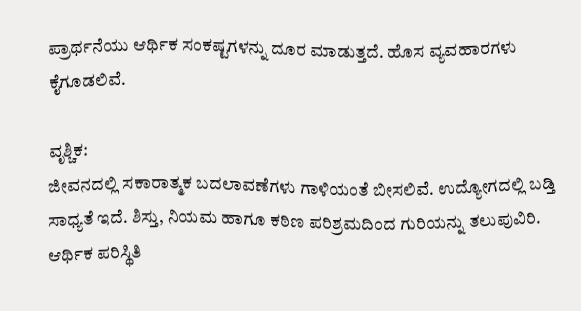ಪ್ರಾರ್ಥನೆಯು ಆರ್ಥಿಕ ಸಂಕಷ್ಟಗಳನ್ನು ದೂರ ಮಾಡುತ್ತದೆ. ಹೊಸ ವ್ಯವಹಾರಗಳು ಕೈಗೂಡಲಿವೆ.

ವೃಶ್ಚಿಕ:
ಜೀವನದಲ್ಲಿ ಸಕಾರಾತ್ಮಕ ಬದಲಾವಣೆಗಳು ಗಾಳಿಯಂತೆ ಬೀಸಲಿವೆ. ಉದ್ಯೋಗದಲ್ಲಿ ಬಡ್ತಿ ಸಾಧ್ಯತೆ ಇದೆ. ಶಿಸ್ತು, ನಿಯಮ ಹಾಗೂ ಕಠಿಣ ಪರಿಶ್ರಮದಿಂದ ಗುರಿಯನ್ನು ತಲುಪುವಿರಿ. ಆರ್ಥಿಕ ಪರಿಸ್ಥಿತಿ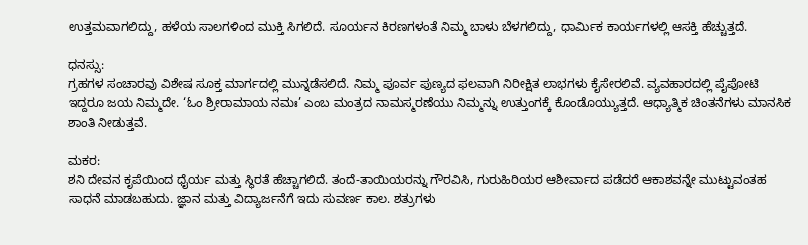ಉತ್ತಮವಾಗಲಿದ್ದು, ಹಳೆಯ ಸಾಲಗಳಿಂದ ಮುಕ್ತಿ ಸಿಗಲಿದೆ. ಸೂರ್ಯನ ಕಿರಣಗಳಂತೆ ನಿಮ್ಮ ಬಾಳು ಬೆಳಗಲಿದ್ದು, ಧಾರ್ವಿುಕ ಕಾರ್ಯಗಳಲ್ಲಿ ಆಸಕ್ತಿ ಹೆಚ್ಚುತ್ತದೆ.

ಧನಸ್ಸು:
ಗ್ರಹಗಳ ಸಂಚಾರವು ವಿಶೇಷ ಸೂಕ್ತ ಮಾರ್ಗದಲ್ಲಿ ಮುನ್ನಡೆಸಲಿದೆ. ನಿಮ್ಮ ಪೂರ್ವ ಪುಣ್ಯದ ಫಲವಾಗಿ ನಿರೀಕ್ಷಿತ ಲಾಭಗಳು ಕೈಸೇರಲಿವೆ. ವ್ಯವಹಾರದಲ್ಲಿ ಪೈಪೋಟಿ ಇದ್ದರೂ ಜಯ ನಿಮ್ಮದೇ. ‘ಓಂ ಶ್ರೀರಾಮಾಯ ನಮಃ’ ಎಂಬ ಮಂತ್ರದ ನಾಮಸ್ಮರಣೆಯು ನಿಮ್ಮನ್ನು ಉತ್ತುಂಗಕ್ಕೆ ಕೊಂಡೊಯ್ಯುತ್ತದೆ. ಆಧ್ಯಾತ್ಮಿಕ ಚಿಂತನೆಗಳು ಮಾನಸಿಕ ಶಾಂತಿ ನೀಡುತ್ತವೆ.

ಮಕರ:
ಶನಿ ದೇವನ ಕೃಪೆಯಿಂದ ಧೈರ್ಯ ಮತ್ತು ಸ್ಥಿರತೆ ಹೆಚ್ಚಾಗಲಿದೆ. ತಂದೆ-ತಾಯಿಯರನ್ನು ಗೌರವಿಸಿ, ಗುರುಹಿರಿಯರ ಆಶೀರ್ವಾದ ಪಡೆದರೆ ಆಕಾಶವನ್ನೇ ಮುಟ್ಟುವಂತಹ ಸಾಧನೆ ಮಾಡಬಹುದು. ಜ್ಞಾನ ಮತ್ತು ವಿದ್ಯಾರ್ಜನೆಗೆ ಇದು ಸುವರ್ಣ ಕಾಲ. ಶತ್ರುಗಳು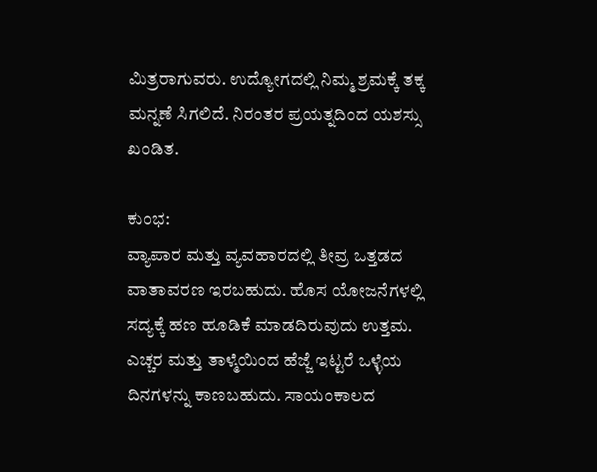ಮಿತ್ರರಾಗುವರು. ಉದ್ಯೋಗದಲ್ಲಿ ನಿಮ್ಮ ಶ್ರಮಕ್ಕೆ ತಕ್ಕ ಮನ್ನಣೆ ಸಿಗಲಿದೆ. ನಿರಂತರ ಪ್ರಯತ್ನದಿಂದ ಯಶಸ್ಸು ಖಂಡಿತ.

ಕುಂಭ:
ವ್ಯಾಪಾರ ಮತ್ತು ವ್ಯವಹಾರದಲ್ಲಿ ತೀವ್ರ ಒತ್ತಡದ ವಾತಾವರಣ ಇರಬಹುದು. ಹೊಸ ಯೋಜನೆಗಳಲ್ಲಿ ಸದ್ಯಕ್ಕೆ ಹಣ ಹೂಡಿಕೆ ಮಾಡದಿರುವುದು ಉತ್ತಮ. ಎಚ್ಚರ ಮತ್ತು ತಾಳ್ಮೆಯಿಂದ ಹೆಜ್ಜೆ ಇಟ್ಟರೆ ಒಳ್ಳೆಯ ದಿನಗಳನ್ನು ಕಾಣಬಹುದು. ಸಾಯಂಕಾಲದ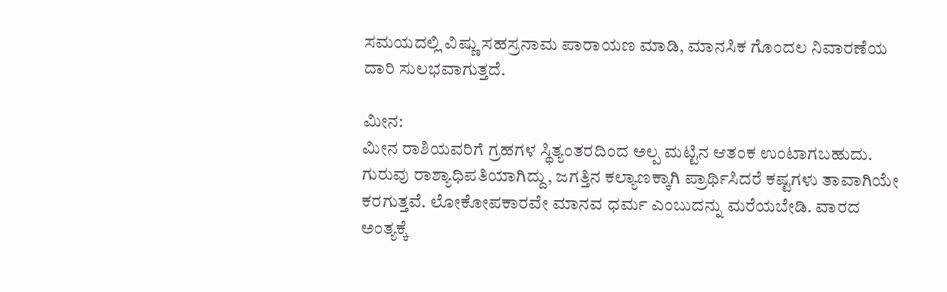ಸಮಯದಲ್ಲಿ ವಿಷ್ಣು ಸಹಸ್ರನಾಮ ಪಾರಾಯಣ ಮಾಡಿ, ಮಾನಸಿಕ ಗೊಂದಲ ನಿವಾರಣೆಯ ದಾರಿ ಸುಲಭವಾಗುತ್ತದೆ.

ಮೀನ:
ಮೀನ ರಾಶಿಯವರಿಗೆ ಗ್ರಹಗಳ ಸ್ಥಿತ್ಯಂತರದಿಂದ ಅಲ್ಪ ಮಟ್ಟಿನ ಆತಂಕ ಉಂಟಾಗಬಹುದು. ಗುರುವು ರಾಶ್ಯಾಧಿಪತಿಯಾಗಿದ್ದು, ಜಗತ್ತಿನ ಕಲ್ಯಾಣಕ್ಕಾಗಿ ಪ್ರಾರ್ಥಿಸಿದರೆ ಕಷ್ಟಗಳು ತಾವಾಗಿಯೇ ಕರಗುತ್ತವೆ. ಲೋಕೋಪಕಾರವೇ ಮಾನವ ಧರ್ಮ ಎಂಬುದನ್ನು ಮರೆಯಬೇಡಿ. ವಾರದ ಅಂತ್ಯಕ್ಕೆ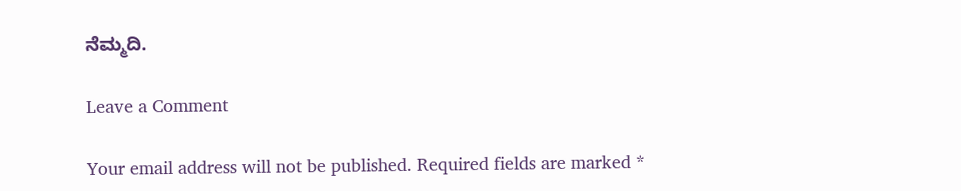ನೆಮ್ಮದಿ.

Leave a Comment

Your email address will not be published. Required fields are marked *